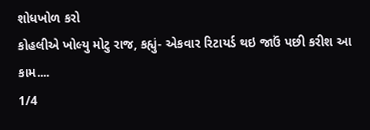શોધખોળ કરો
કોહલીએ ખોલ્યુ મોટુ રાજ, કહ્યું- એકવાર રિટાયર્ડ થઇ જાઉં પછી કરીશ આ કામ....
1/4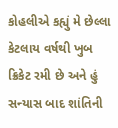કોહલીએ કહ્યું મે છેલ્લા કેટલાય વર્ષથી ખુબ ક્રિકેટ રમી છે અને હું સન્યાસ બાદ શાંતિની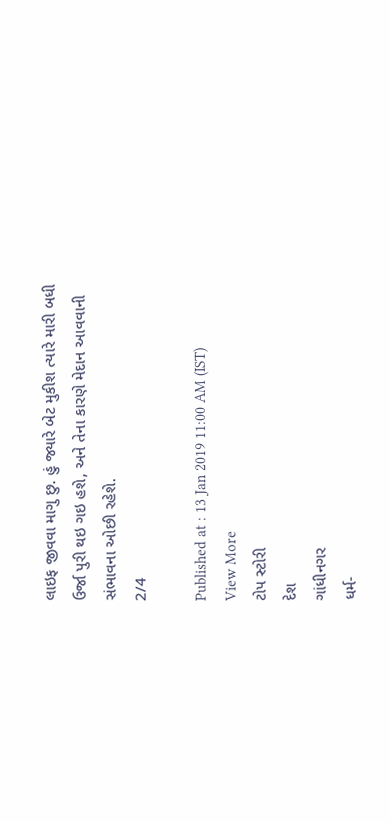લાઇફ જીવવા માગુ છુ. હું જ્યારે બેટ મુકીશ ત્યારે મારી બધી ઉર્જા પુરી થઇ ગઇ હશે, અને તેના કારણે મેદાન આવવાની સંભાવના ઓછી રહેશે.
2/4

Published at : 13 Jan 2019 11:00 AM (IST)
View More
ટોપ સ્ટોરી
દેશ
ગાંધીનગર
ધર્મ-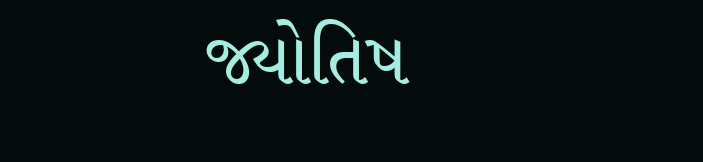જ્યોતિષ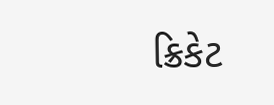ક્રિકેટ